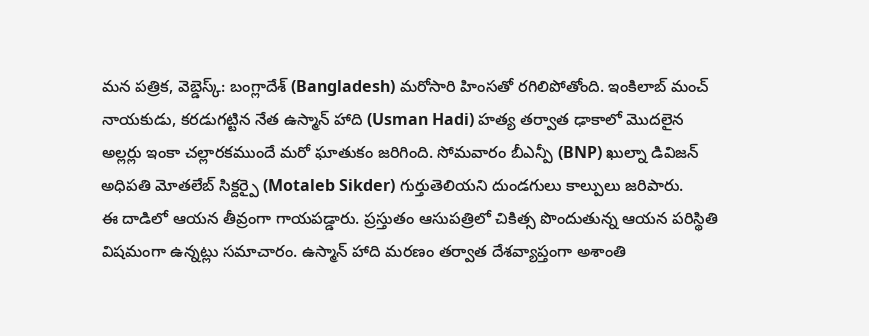మన పత్రిక, వెబ్డెస్క్: బంగ్లాదేశ్ (Bangladesh) మరోసారి హింసతో రగిలిపోతోంది. ఇంకిలాబ్ మంచ్ నాయకుడు, కరడుగట్టిన నేత ఉస్మాన్ హాది (Usman Hadi) హత్య తర్వాత ఢాకాలో మొదలైన అల్లర్లు ఇంకా చల్లారకముందే మరో ఘాతుకం జరిగింది. సోమవారం బీఎన్పీ (BNP) ఖుల్నా డివిజన్ అధిపతి మోతలేబ్ సిక్దర్పై (Motaleb Sikder) గుర్తుతెలియని దుండగులు కాల్పులు జరిపారు.
ఈ దాడిలో ఆయన తీవ్రంగా గాయపడ్డారు. ప్రస్తుతం ఆసుపత్రిలో చికిత్స పొందుతున్న ఆయన పరిస్థితి విషమంగా ఉన్నట్లు సమాచారం. ఉస్మాన్ హాది మరణం తర్వాత దేశవ్యాప్తంగా అశాంతి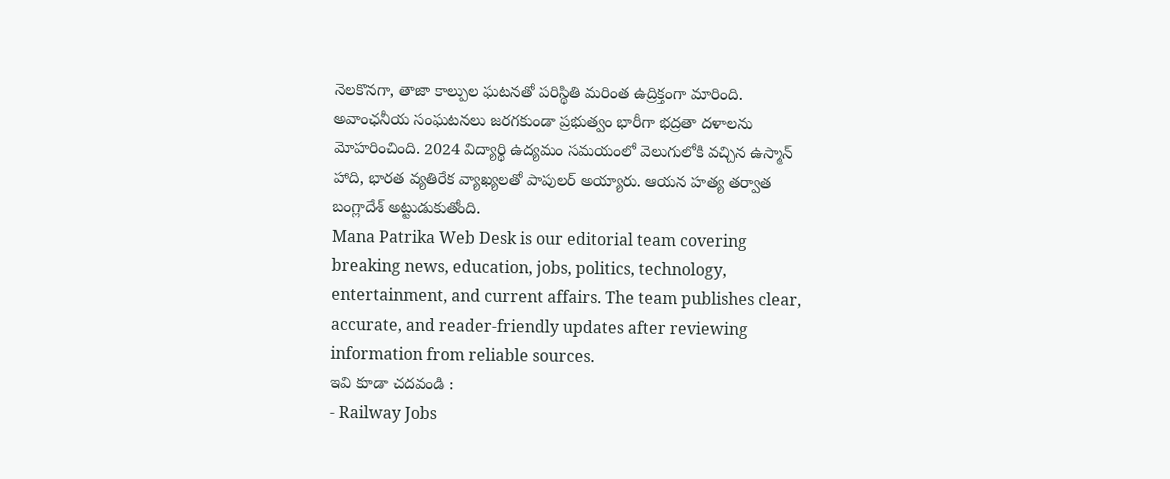నెలకొనగా, తాజా కాల్పుల ఘటనతో పరిస్థితి మరింత ఉద్రిక్తంగా మారింది. అవాంఛనీయ సంఘటనలు జరగకుండా ప్రభుత్వం భారీగా భద్రతా దళాలను మోహరించింది. 2024 విద్యార్థి ఉద్యమం సమయంలో వెలుగులోకి వచ్చిన ఉస్మాన్ హాది, భారత వ్యతిరేక వ్యాఖ్యలతో పాపులర్ అయ్యారు. ఆయన హత్య తర్వాత బంగ్లాదేశ్ అట్టుడుకుతోంది.
Mana Patrika Web Desk is our editorial team covering breaking news, education, jobs, politics, technology, entertainment, and current affairs. The team publishes clear, accurate, and reader-friendly updates after reviewing information from reliable sources.
ఇవి కూడా చదవండి :
- Railway Jobs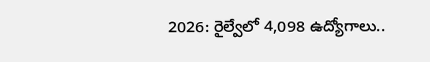2026: రైల్వేలో 4,098 ఉద్యోగాలు..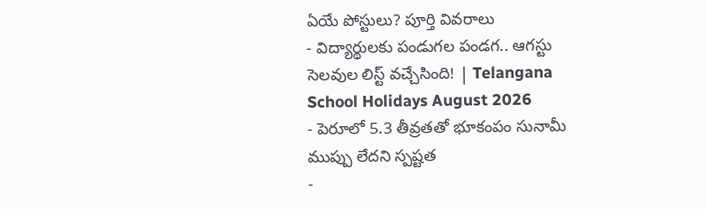ఏయే పోస్టులు? పూర్తి వివరాలు
- విద్యార్థులకు పండుగల పండగ.. ఆగస్టు సెలవుల లిస్ట్ వచ్చేసింది! | Telangana School Holidays August 2026
- పెరూలో 5.3 తీవ్రతతో భూకంపం సునామీ ముప్పు లేదని స్పష్టత
-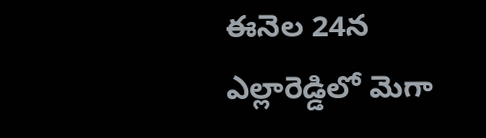ఈనెల 24న ఎల్లారెడ్డిలో మెగా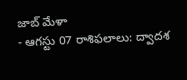జాబ్ మేళా
- ఆగస్టు 07 రాశిఫలాలు: ద్వాదశ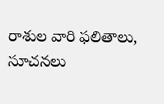రాశుల వారి ఫలితాలు, సూచనలు